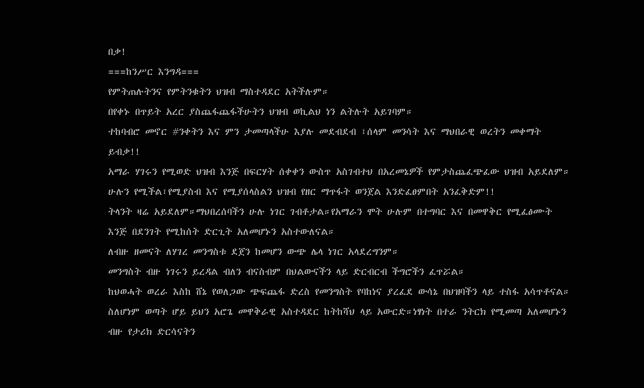በቃ!
===ከንሥር እንግዳ===
የምትጠሉትንና የምትንቁትን ህዝብ ማስተዳደር አትችሉም።
በየቀኑ በጥይት አረር ያስጨፋጨፋችሁትን ህዝብ ወኪልህ ነን ልትሉት አይገባም።
ተከባብሮ መኖር #ንቀትን እና ምን ታመጣላችሁ እያሉ መደብደብ ፣ሰላም መንሳት እና ማህበራዊ ወረትን መቀማት ይብቃ!!
አማራ ሃገሩን የሚወድ ህዝብ እንጅ በፍርሃት ሰቀቀን ውስጥ አስገብተህ በአረመኔዎች የምታስጨፈጭፈው ህዝብ አይደለም።
ሁሉን የሚችል፣የሚያስብ እና የሚያሰላስልን ህዝብ የዘር ማጥፋት ወንጀል እንድፈፀምበት አንፈቅድም!!
ትላንት ዛሬ አይደለም።ማህበረሰባችን ሁሉ ነገር ገብቶታል።የአማራን ሞት ሁሉም በተግባር እና በመዋቅር የሚፈፅሙት እንጅ በደንገት የሚከሰት ድርጊት አለመሆኑን አስተውለናል።
ለብዙ ዘመናት ለሃገረ መንግስቱ ደጀን ከመሆን ውጭ ሌላ ነገር አላደረግንም።
መንግስት ብዙ ነገሩን ይረዳል ብለን ብናስብም በህልውናችን ላይ ድርብርብ ችግሮችን ፈጥሯል።
ከህወሓት ወረራ እስከ ሸኔ የወለጋው ጭፍጨፋ ድረስ የመንግስት የባከነና ያረፈደ ውሳኔ በህዝባችን ላይ ተስፋ አሳጥቶናል።
ስለሆነም ወጣት ሆይ ይህን አሮጌ መዋቅራዊ አስተዳደር ከትከሻህ ላይ አውርድ።ነፃነት በተራ ንትርክ የሚመጣ አለመሆኑን ብዙ የታሪክ ድርሳናትን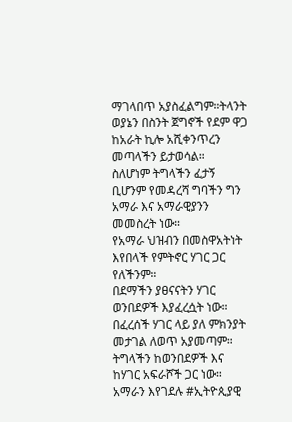ማገላበጥ አያስፈልግም።ትላንት ወያኔን በስንት ጀግኖች የደም ዋጋ ከአራት ኪሎ አሺቀንጥረን መጣላችን ይታወሳል።
ስለሆነም ትግላችን ፈታኝ ቢሆንም የመዳረሻ ግባችን ግን አማራ እና አማራዊያንን መመስረት ነው።
የአማራ ህዝብን በመስዋአትነት እየበላች የምትኖር ሃገር ጋር የለችንም።
በደማችን ያፀናናትን ሃገር ወንበደዎች እያፈረሷት ነው።
በፈረሰች ሃገር ላይ ያለ ምክንያት መታገል ለወጥ አያመጣም። ትግላችን ከወንበደዎች እና ከሃገር አፍራሾች ጋር ነው።
አማራን እየገደሉ #ኢትዮጲያዊ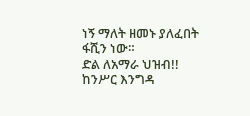ነኝ ማለት ዘመኑ ያለፈበት ፋሺን ነው።
ድል ለአማራ ህዝብ!!
ከንሥር እንግዳ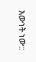እውነት ነው::